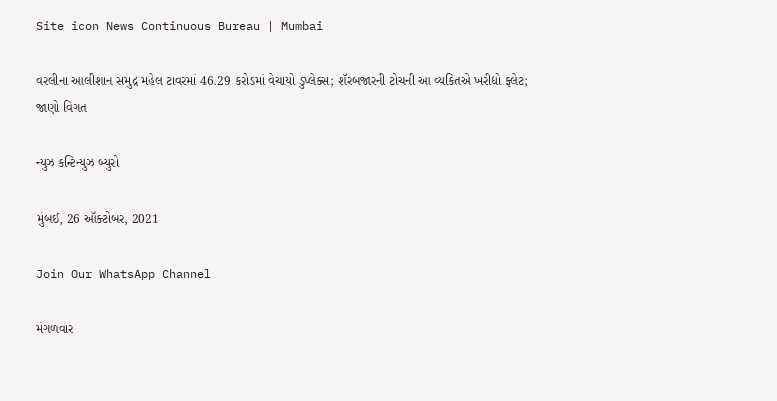Site icon News Continuous Bureau | Mumbai

વરલીના આલીશાન સમુદ્ર મહેલ ટાવરમાં 46.29 કરોડમાં વેચાયો ડુપ્લેક્સ; શૅરબજારની ટોચની આ વ્યકિતએ ખરીદ્યો ફ્લેટ; જાણો વિગત

ન્યુઝ કન્ટિન્યુઝ બ્યુરો

મુંબઈ, 26 ઑક્ટોબર, 2021

Join Our WhatsApp Channel

મંગળવાર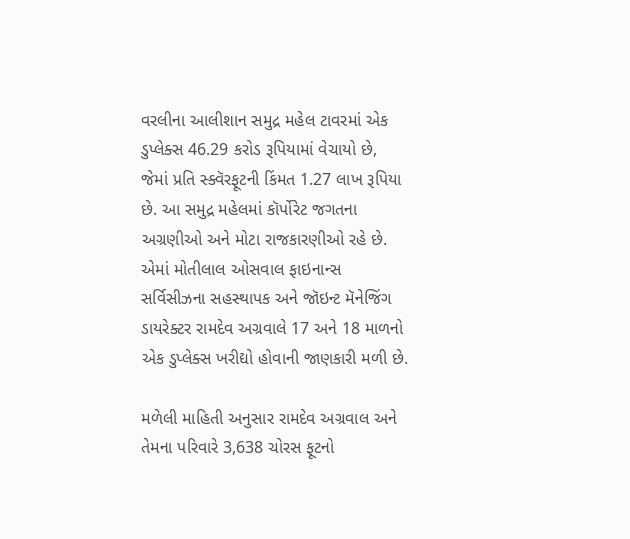વરલીના આલીશાન સમુદ્ર મહેલ ટાવરમાં એક ડુપ્લેક્સ 46.29 કરોડ રૂપિયામાં વેચાયો છે, જેમાં પ્રતિ સ્ક્વૅરફૂટની કિંમત 1.27 લાખ રૂપિયા છે. આ સમુદ્ર મહેલમાં કૉર્પોરેટ જગતના અગ્રણીઓ અને મોટા રાજકારણીઓ રહે છે. એમાં મોતીલાલ ઓસવાલ ફાઇનાન્સ સર્વિસીઝના સહસ્થાપક અને જૉઇન્ટ મૅનેજિંગ ડાયરેક્ટર રામદેવ અગ્રવાલે 17 અને 18 માળનો એક ડુપ્લેક્સ ખરીદ્યો હોવાની જાણકારી મળી છે.

મળેલી માહિતી અનુસાર રામદેવ અગ્રવાલ અને તેમના પરિવારે 3,638 ચોરસ ફૂટનો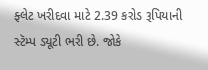ફ્લેટ ખરીદવા માટે 2.39 કરોડ રૂપિયાની સ્ટૅમ્પ ડ્યૂટી ભરી છે. જોકે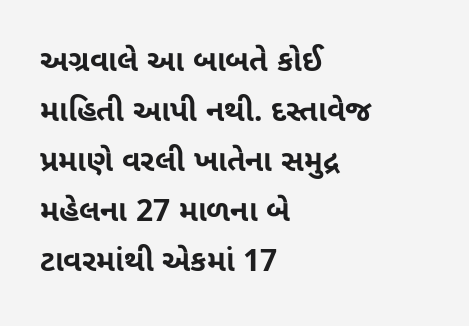અગ્રવાલે આ બાબતે કોઈ માહિતી આપી નથી. દસ્તાવેજ પ્રમાણે વરલી ખાતેના સમુદ્ર મહેલના 27 માળના બે ટાવરમાંથી એકમાં 17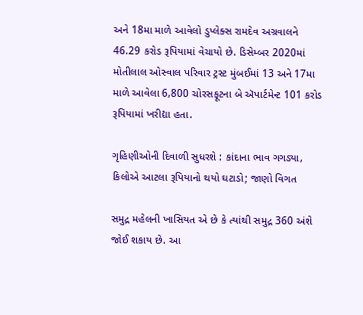અને 18મા માળે આવેલો ડુપ્લેક્સ રામદેવ અગ્રવાલને 46.29 કરોડ રૂપિયામાં વેચાયો છે. ડિસેમ્બર 2020માં મોતીલાલ ઓસ્વાલ પરિવાર ટ્રસ્ટ મુંબઈમાં 13 અને 17મા માળે આવેલા 6,800 ચોરસફૂટના બે ઍપાર્ટમેન્ટ 101 કરોડ રૂપિયામાં ખરીદ્યા હતા.

ગૃહિણીઓની દિવાળી સુધરશે : કાંદાના ભાવ ગગડ્યા, કિલોએ આટલા રૂપિયાનો થયો ઘટાડો; જાણો વિગત

સમુદ્ર મહેલની ખાસિયત એ છે કે ત્યાંથી સમુદ્ર 360 અંશે જોઈ શકાય છે. આ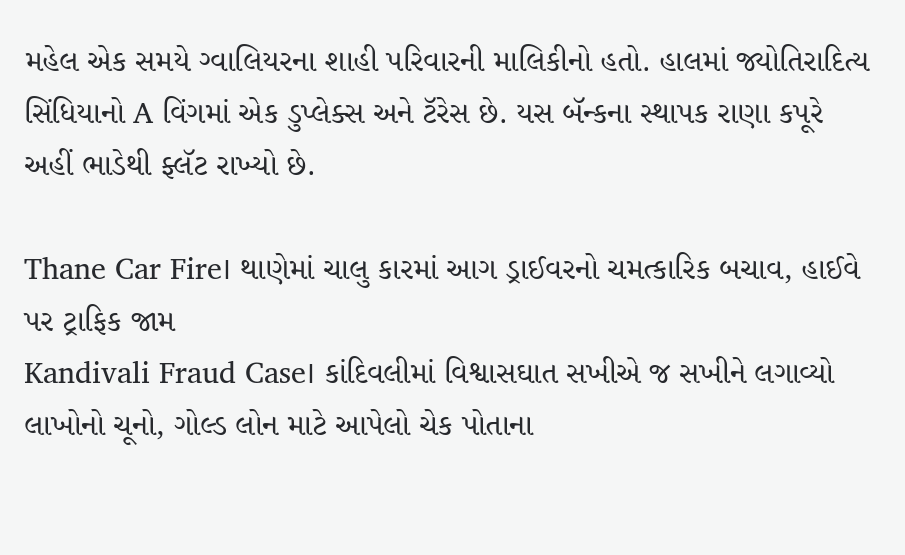મહેલ એક સમયે ગ્વાલિયરના શાહી પરિવારની માલિકીનો હતો. હાલમાં જ્યોતિરાદિત્ય સિંધિયાનો A વિંગમાં એક ડુપ્લેક્સ અને ટૅરેસ છે. યસ બૅન્કના સ્થાપક રાણા કપૂરે અહીં ભાડેથી ફ્લૅટ રાખ્યો છે.

Thane Car Fire। થાણેમાં ચાલુ કારમાં આગ ડ્રાઈવરનો ચમત્કારિક બચાવ, હાઈવે પર ટ્રાફિક જામ
Kandivali Fraud Case। કાંદિવલીમાં વિશ્વાસઘાત સખીએ જ સખીને લગાવ્યો લાખોનો ચૂનો, ગોલ્ડ લોન માટે આપેલો ચેક પોતાના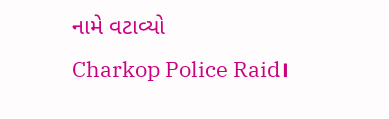નામે વટાવ્યો
Charkop Police Raid।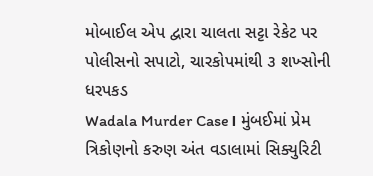મોબાઈલ એપ દ્વારા ચાલતા સટ્ટા રેકેટ પર પોલીસનો સપાટો, ચારકોપમાંથી ૩ શખ્સોની ધરપકડ
Wadala Murder Case। મુંબઈમાં પ્રેમ ત્રિકોણનો કરુણ અંત વડાલામાં સિક્યુરિટી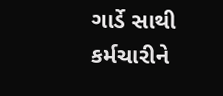ગાર્ડે સાથી કર્મચારીને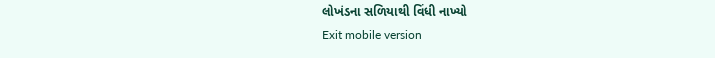લોખંડના સળિયાથી વિંધી નાખ્યો
Exit mobile version